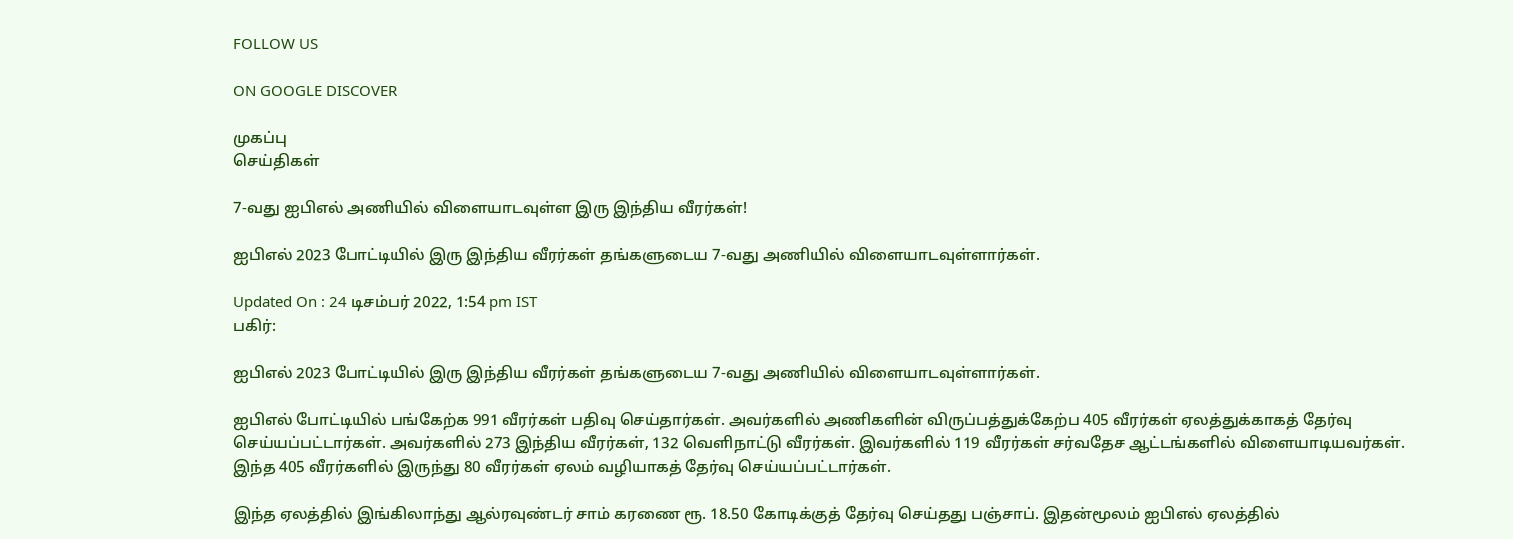FOLLOW US

ON GOOGLE DISCOVER

முகப்பு
செய்திகள்

7-வது ஐபிஎல் அணியில் விளையாடவுள்ள இரு இந்திய வீரர்கள்!

ஐபிஎல் 2023 போட்டியில் இரு இந்திய வீரர்கள் தங்களுடைய 7-வது அணியில் விளையாடவுள்ளார்கள்.

Updated On : 24 டிசம்பர் 2022, 1:54 pm IST
பகிர்:

ஐபிஎல் 2023 போட்டியில் இரு இந்திய வீரர்கள் தங்களுடைய 7-வது அணியில் விளையாடவுள்ளார்கள்.

ஐபிஎல் போட்டியில் பங்கேற்க 991 வீரர்கள் பதிவு செய்தார்கள். அவர்களில் அணிகளின் விருப்பத்துக்கேற்ப 405 வீரர்கள் ஏலத்துக்காகத் தேர்வு செய்யப்பட்டார்கள். அவர்களில் 273 இந்திய வீரர்கள், 132 வெளிநாட்டு வீரர்கள். இவர்களில் 119 வீரர்கள் சர்வதேச ஆட்டங்களில் விளையாடியவர்கள். இந்த 405 வீரர்களில் இருந்து 80 வீரர்கள் ஏலம் வழியாகத் தேர்வு செய்யப்பட்டார்கள்.

இந்த ஏலத்தில் இங்கிலாந்து ஆல்ரவுண்டர் சாம் கரணை ரூ. 18.50 கோடிக்குத் தேர்வு செய்தது பஞ்சாப். இதன்மூலம் ஐபிஎல் ஏலத்தில்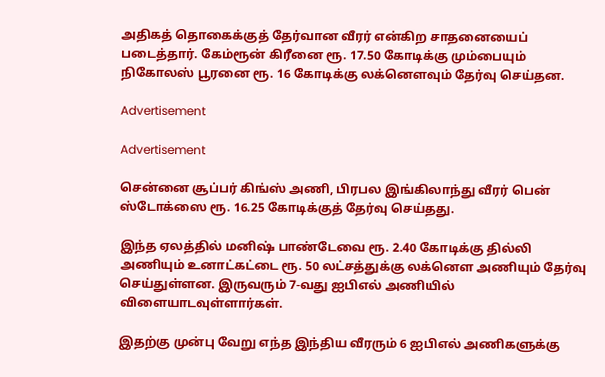அதிகத் தொகைக்குத் தேர்வான வீரர் என்கிற சாதனையைப் படைத்தார். கேம்ரூன் கிரீனை ரூ. 17.50 கோடிக்கு மும்பையும் நிகோலஸ் பூரனை ரூ. 16 கோடிக்கு லக்னெளவும் தேர்வு செய்தன.

Advertisement

Advertisement

சென்னை சூப்பர் கிங்ஸ் அணி, பிரபல இங்கிலாந்து வீரர் பென் ஸ்டோக்ஸை ரூ. 16.25 கோடிக்குத் தேர்வு செய்தது.

இந்த ஏலத்தில் மனிஷ் பாண்டேவை ரூ. 2.40 கோடிக்கு தில்லி அணியும் உனாட்கட்டை ரூ. 50 லட்சத்துக்கு லக்னெள அணியும் தேர்வு செய்துள்ளன. இருவரும் 7-வது ஐபிஎல் அணியில் விளையாடவுள்ளார்கள்.

இதற்கு முன்பு வேறு எந்த இந்திய வீரரும் 6 ஐபிஎல் அணிகளுக்கு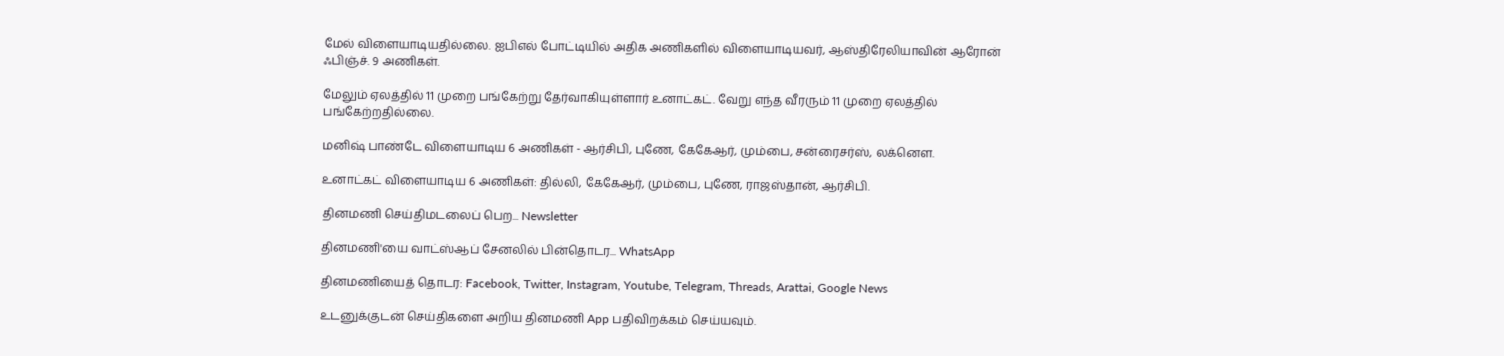மேல் விளையாடியதில்லை. ஐபிஎல் போட்டியில் அதிக அணிகளில் விளையாடியவர், ஆஸ்திரேலியாவின் ஆரோன் ஃபிஞ்ச். 9 அணிகள்.

மேலும் ஏலத்தில் 11 முறை பங்கேற்று தேர்வாகியுள்ளார் உனாட்கட். வேறு எந்த வீரரும் 11 முறை ஏலத்தில் பங்கேற்றதில்லை.

மனிஷ் பாண்டே விளையாடிய 6 அணிகள் - ஆர்சிபி, புணே, கேகேஆர், மும்பை, சன்ரைசர்ஸ், லக்னெள.

உனாட்கட் விளையாடிய 6 அணிகள்: தில்லி, கேகேஆர், மும்பை, புணே, ராஜஸ்தான், ஆர்சிபி.

தினமணி செய்திமடலைப் பெற... Newsletter

தினமணி'யை வாட்ஸ்ஆப் சேனலில் பின்தொடர... WhatsApp

தினமணியைத் தொடர: Facebook, Twitter, Instagram, Youtube, Telegram, Threads, Arattai, Google News

உடனுக்குடன் செய்திகளை அறிய தினமணி App பதிவிறக்கம் செய்யவும்.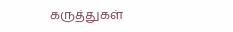கருத்துகள்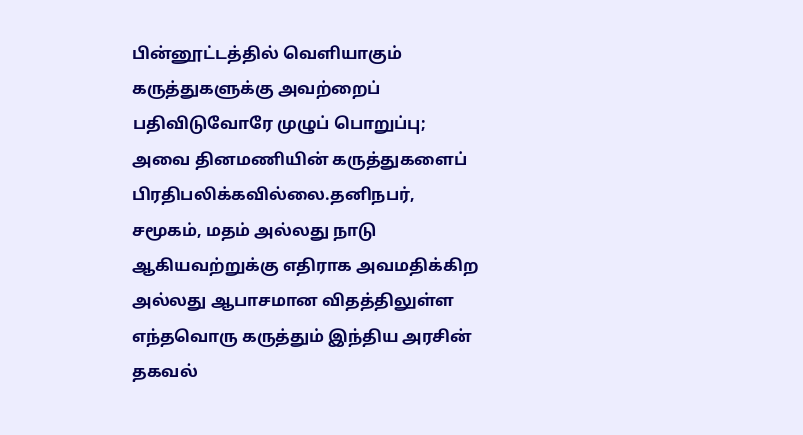பின்னூட்டத்தில் வெளியாகும் கருத்துகளுக்கு அவற்றைப் பதிவிடுவோரே முழுப் பொறுப்பு; அவை தினமணியின் கருத்துகளைப் பிரதிபலிக்கவில்லை.தனிநபர், சமூகம், மதம் அல்லது நாடு ஆகியவற்றுக்கு எதிராக அவமதிக்கிற அல்லது ஆபாசமான விதத்திலுள்ள எந்தவொரு கருத்தும் இந்திய அரசின் தகவல்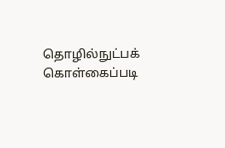தொழில்நுட்பக் கொள்கைப்படி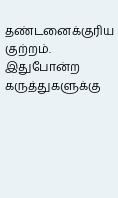தண்டனைக்குரிய குற்றம். இதுபோன்ற கருத்துகளுக்கு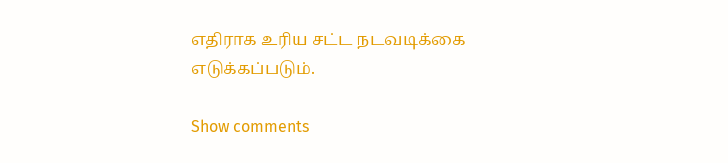எதிராக உரிய சட்ட நடவடிக்கை எடுக்கப்படும்.

Show comments